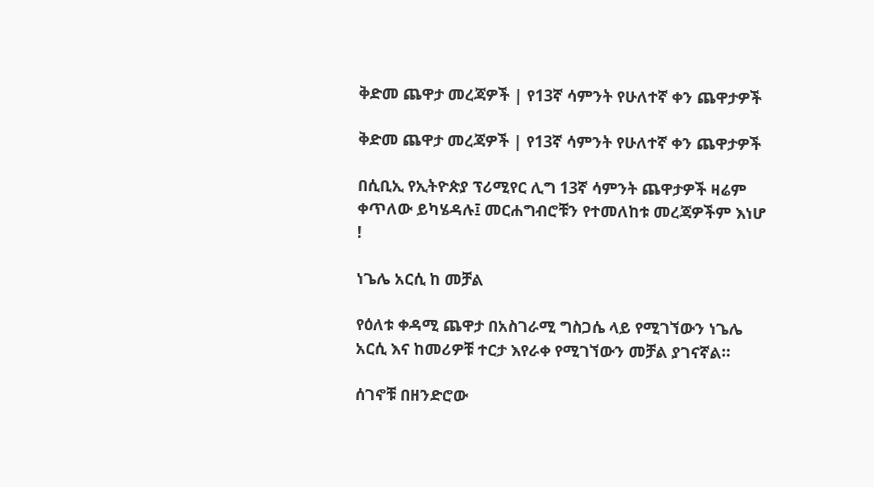ቅድመ ጨዋታ መረጃዎች | የ13ኛ ሳምንት የሁለተኛ ቀን ጨዋታዎች

ቅድመ ጨዋታ መረጃዎች | የ13ኛ ሳምንት የሁለተኛ ቀን ጨዋታዎች

በሲቢኢ የኢትዮጵያ ፕሪሚየር ሊግ 13ኛ ሳምንት ጨዋታዎች ዛሬም ቀጥለው ይካሄዳሉ፤ መርሐግብሮቹን የተመለከቱ መረጃዎችም እነሆ !

ነጌሌ አርሲ ከ መቻል

የዕለቱ ቀዳሚ ጨዋታ በአስገራሚ ግስጋሴ ላይ የሚገኘውን ነጌሌ አርሲ እና ከመሪዎቹ ተርታ እየራቀ የሚገኘውን መቻል ያገናኛል።

ሰገኖቹ በዘንድሮው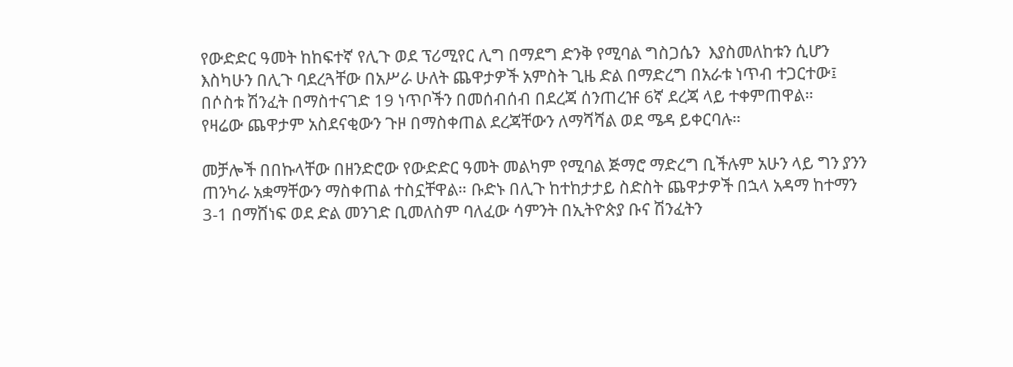የውድድር ዓመት ከከፍተኛ የሊጉ ወደ ፕሪሚየር ሊግ በማደግ ድንቅ የሚባል ግስጋሴን  እያስመለከቱን ሲሆን እስካሁን በሊጉ ባደረጓቸው በአሥራ ሁለት ጨዋታዎች አምስት ጊዜ ድል በማድረግ በአራቱ ነጥብ ተጋርተው፤ በሶስቱ ሽንፈት በማስተናገድ 19 ነጥቦችን በመሰብሰብ በደረጃ ሰንጠረዡ 6ኛ ደረጃ ላይ ተቀምጠዋል።
የዛሬው ጨዋታም አስደናቂውን ጉዞ በማስቀጠል ደረጃቸውን ለማሻሻል ወደ ሜዳ ይቀርባሉ።

መቻሎች በበኩላቸው በዘንድሮው የውድድር ዓመት መልካም የሚባል ጅማሮ ማድረግ ቢችሉም አሁን ላይ ግን ያንን ጠንካራ አቋማቸውን ማስቀጠል ተስኗቸዋል። ቡድኑ በሊጉ ከተከታታይ ስድስት ጨዋታዎች በኋላ አዳማ ከተማን 3-1 በማሸነፍ ወደ ድል መንገድ ቢመለስም ባለፈው ሳምንት በኢትዮጵያ ቡና ሽንፈትን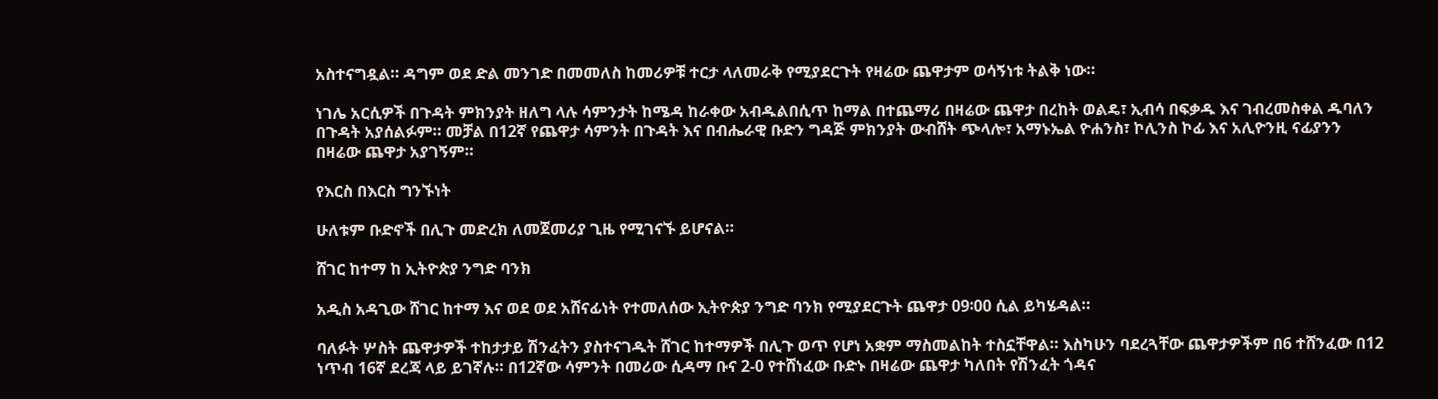አስተናግዷል። ዳግም ወደ ድል መንገድ በመመለስ ከመሪዎቹ ተርታ ላለመራቅ የሚያደርጉት የዛሬው ጨዋታም ወሳኝነቱ ትልቅ ነው።

ነገሌ አርሲዎች በጉዳት ምክንያት ዘለግ ላሉ ሳምንታት ከሜዳ ከራቀው አብዱልበሲጥ ከማል በተጨማሪ በዛሬው ጨዋታ በረከት ወልዴ፣ ኢብሳ በፍቃዱ እና ገብረመስቀል ዱባለን በጉዳት አያሰልፉም። መቻል በ12ኛ የጨዋታ ሳምንት በጉዳት እና በብሔራዊ ቡድን ግዳጅ ምክንያት ውብሸት ጭላሎ፣ አማኑኤል ዮሐንስ፣ ኮሊንስ ኮፊ እና አሊዮንዚ ናፊያንን በዛሬው ጨዋታ አያገኝም።

የእርስ በእርስ ግንኙነት

ሁለቱም ቡድኖች በሊጉ መድረክ ለመጀመሪያ ጊዜ የሚገናኙ ይሆናል።

ሸገር ከተማ ከ ኢትዮጵያ ንግድ ባንክ

አዲስ አዳጊው ሸገር ከተማ እና ወደ ወደ አሸናፊነት የተመለሰው ኢትዮጵያ ንግድ ባንክ የሚያደርጉት ጨዋታ 09፡00 ሲል ይካሄዳል።

ባለፉት ሦስት ጨዋታዎች ተከታታይ ሽንፈትን ያስተናገዱት ሸገር ከተማዎች በሊጉ ወጥ የሆነ አቋም ማስመልከት ተስኗቸዋል። እስካሁን ባደረጓቸው ጨዋታዎችም በ6 ተሸንፈው በ12 ነጥብ 16ኛ ደረጃ ላይ ይገኛሉ። በ12ኛው ሳምንት በመሪው ሲዳማ ቡና 2-0 የተሸነፈው ቡድኑ በዛሬው ጨዋታ ካለበት የሽንፈት ጎዳና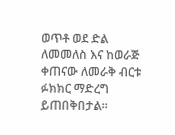ወጥቶ ወደ ድል ለመመለስ እና ከወራጅ ቀጠናው ለመራቅ ብርቱ ፉክክር ማድረግ ይጠበቅበታል።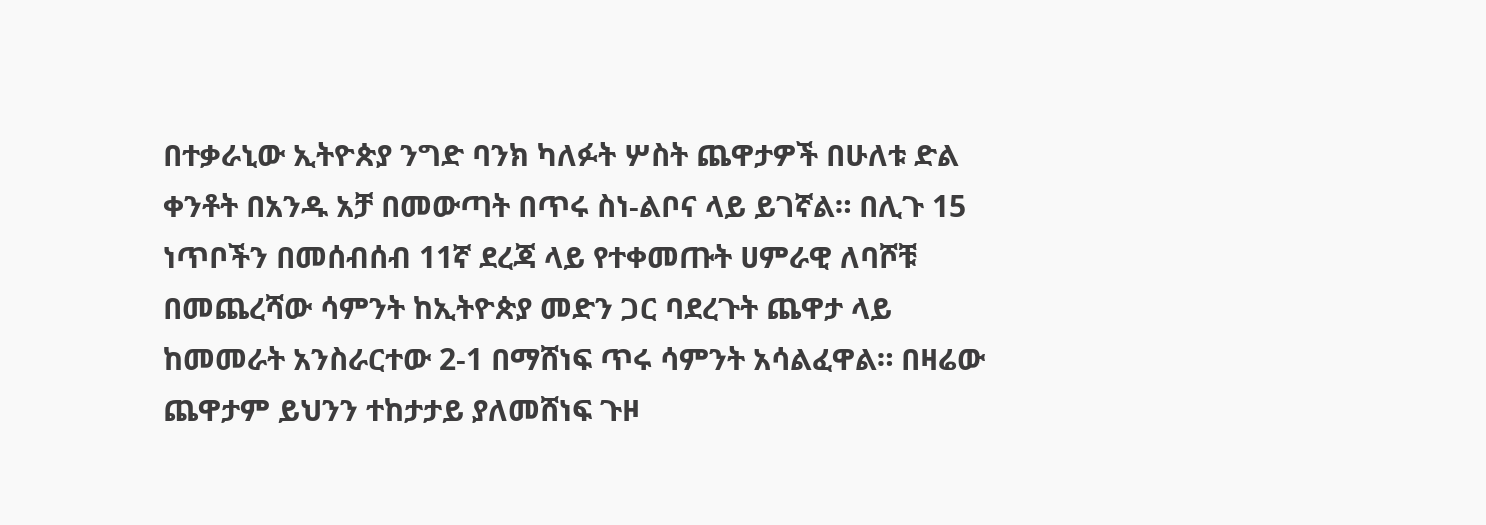በተቃራኒው ኢትዮጵያ ንግድ ባንክ ካለፉት ሦስት ጨዋታዎች በሁለቱ ድል ቀንቶት በአንዱ አቻ በመውጣት በጥሩ ስነ-ልቦና ላይ ይገኛል። በሊጉ 15 ነጥቦችን በመሰብሰብ 11ኛ ደረጃ ላይ የተቀመጡት ሀምራዊ ለባሾቹ በመጨረሻው ሳምንት ከኢትዮጵያ መድን ጋር ባደረጉት ጨዋታ ላይ ከመመራት አንስራርተው 2-1 በማሸነፍ ጥሩ ሳምንት አሳልፈዋል። በዛሬው ጨዋታም ይህንን ተከታታይ ያለመሸነፍ ጉዞ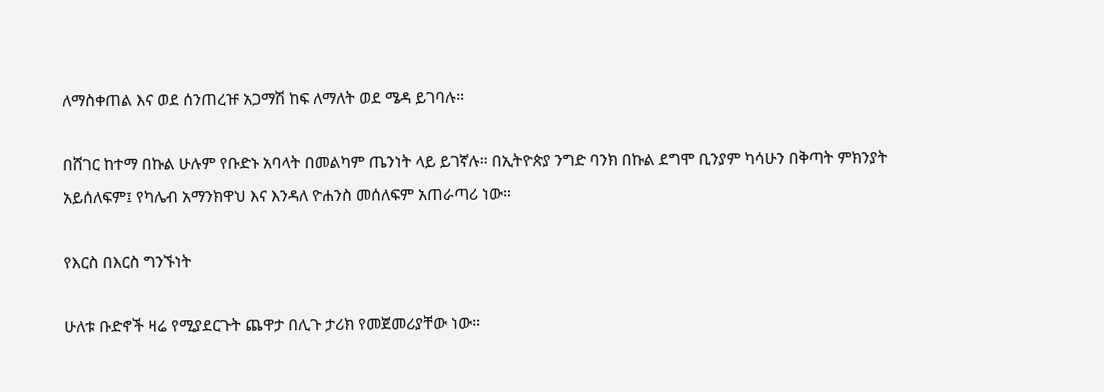ለማስቀጠል እና ወደ ሰንጠረዡ አጋማሽ ከፍ ለማለት ወደ ሜዳ ይገባሉ።

በሸገር ከተማ በኩል ሁሉም የቡድኑ አባላት በመልካም ጤንነት ላይ ይገኛሉ። በኢትዮጵያ ንግድ ባንክ በኩል ደግሞ ቢንያም ካሳሁን በቅጣት ምክንያት አይሰለፍም፤ የካሌብ አማንክዋህ እና እንዳለ ዮሐንስ መሰለፍም አጠራጣሪ ነው።

የእርስ በእርስ ግንኙነት

ሁለቱ ቡድኖች ዛሬ የሚያደርጉት ጨዋታ በሊጉ ታሪክ የመጀመሪያቸው ነው።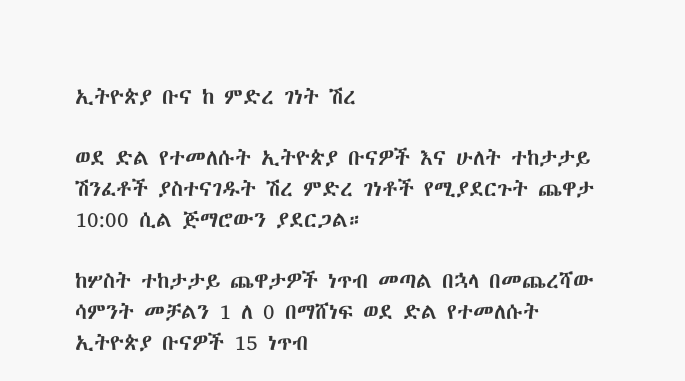ኢትዮጵያ ቡና ከ ምድረ ገነት ሽረ

ወደ ድል የተመለሱት ኢትዮጵያ ቡናዎች እና ሁለት ተከታታይ ሽንፈቶች ያስተናገዱት ሽረ ምድረ ገነቶች የሚያደርጉት ጨዋታ 10:00 ሲል ጅማሮውን ያደርጋል።

ከሦስት ተከታታይ ጨዋታዎች ነጥብ መጣል በኋላ በመጨረሻው ሳምንት መቻልን 1 ለ 0 በማሸነፍ ወደ ድል የተመለሱት ኢትዮጵያ ቡናዎች 15 ነጥብ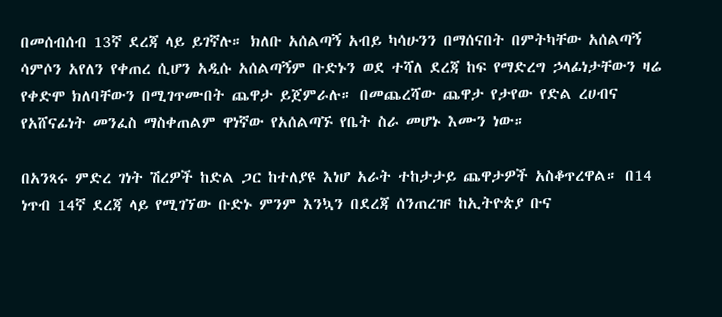በመሰብሰብ 13ኛ ደረጃ ላይ ይገኛሉ። ክለቡ አሰልጣኝ አብይ ካሳሁንን በማሰናበት በምትካቸው አሰልጣኝ ሳምሶን አየለን የቀጠረ ሲሆን አዲሱ አሰልጣኝም ቡድኑን ወደ ተሻለ ደረጃ ከፍ የማድረግ ኃላፊነታቸውን ዛሬ የቀድሞ ክለባቸውን በሚገጥሙበት ጨዋታ ይጀምራሉ። በመጨረሻው ጨዋታ የታየው የድል ረሀብና የአሸናፊነት መንፈስ ማስቀጠልም ዋነኛው የአሰልጣኙ የቤት ስራ መሆኑ እሙን ነው።

በአንጻሩ ምድረ ገነት ሽረዎች ከድል ጋር ከተለያዩ እነሆ አራት ተከታታይ ጨዋታዎች አስቆጥረዋል። በ14 ነጥብ 14ኛ ደረጃ ላይ የሚገኘው ቡድኑ ምንም እንኳን በደረጃ ሰንጠረዡ ከኢትዮጵያ ቡና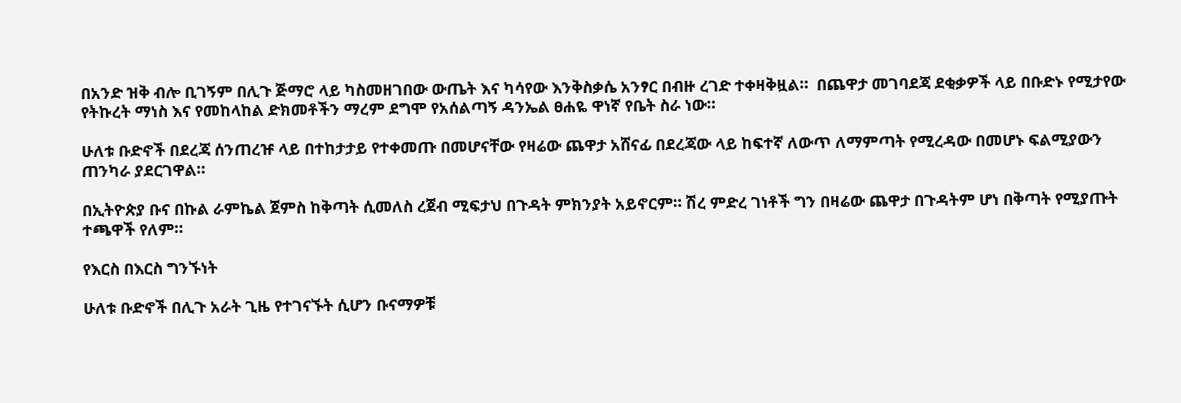በአንድ ዝቅ ብሎ ቢገኝም በሊጉ ጅማሮ ላይ ካስመዘገበው ውጤት እና ካሳየው እንቅስቃሴ አንፃር በብዙ ረገድ ተቀዛቅዟል።  በጨዋታ መገባደጃ ደቂቃዎች ላይ በቡድኑ የሚታየው የትኩረት ማነስ እና የመከላከል ድክመቶችን ማረም ደግሞ የአሰልጣኝ ዳንኤል ፀሐዬ ዋነኛ የቤት ስራ ነው።

ሁለቱ ቡድኖች በደረጃ ሰንጠረዡ ላይ በተከታታይ የተቀመጡ በመሆናቸው የዛሬው ጨዋታ አሸናፊ በደረጃው ላይ ከፍተኛ ለውጥ ለማምጣት የሚረዳው በመሆኑ ፍልሚያውን ጠንካራ ያደርገዋል።

በኢትዮጵያ ቡና በኩል ራምኬል ጀምስ ከቅጣት ሲመለስ ረጀብ ሚፍታህ በጉዳት ምክንያት አይኖርም። ሽረ ምድረ ገነቶች ግን በዛሬው ጨዋታ በጉዳትም ሆነ በቅጣት የሚያጡት ተጫዋች የለም።

የእርስ በእርስ ግንኙነት

ሁለቱ ቡድኖች በሊጉ አራት ጊዜ የተገናኙት ሲሆን ቡናማዎቹ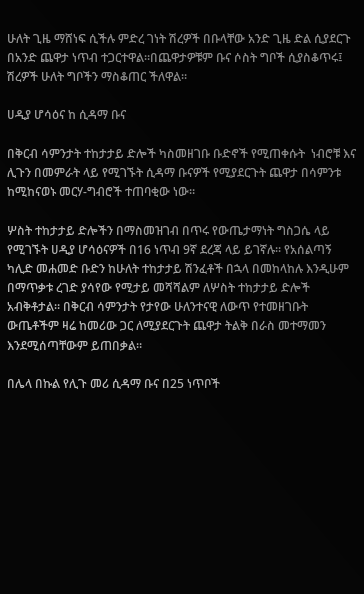ሁለት ጊዜ ማሸነፍ ሲችሉ ምድረ ገነት ሽረዎች በቡላቸው አንድ ጊዜ ድል ሲያደርጉ በአንድ ጨዋታ ነጥብ ተጋርተዋል።በጨዋታዎቹም ቡና ሶስት ግቦች ሲያስቆጥሩ፤ ሽረዎች ሁለት ግቦችን ማስቆጠር ችለዋል።

ሀዲያ ሆሳዕና ከ ሲዳማ ቡና

በቅርብ ሳምንታት ተከታታይ ድሎች ካስመዘገቡ ቡድኖች የሚጠቀሱት  ነብሮቹ እና ሊጉን በመምራት ላይ የሚገኙት ሲዳማ ቡናዎች የሚያደርጉት ጨዋታ በሳምንቱ ከሚከናወኑ መርሃ-ግብሮች ተጠባቂው ነው።

ሦስት ተከታታይ ድሎችን በማስመዝገብ በጥሩ የውጤታማነት ግስጋሴ ላይ የሚገኙት ሀዲያ ሆሳዕናዎች በ16 ነጥብ 9ኛ ደረጃ ላይ ይገኛሉ። የአሰልጣኝ ካሊድ መሐመድ ቡድን ከሁለት ተከታታይ ሽንፈቶች በኋላ በመከላከሉ እንዲሁም በማጥቃቱ ረገድ ያሳየው የሚታይ መሻሻልም ለሦስት ተከታታይ ድሎች አብቅቶታል። በቅርብ ሳምንታት የታየው ሁለንተናዊ ለውጥ የተመዘገቡት ውጤቶችም ዛሬ ከመሪው ጋር ለሚያደርጉት ጨዋታ ትልቅ በራስ መተማመን እንደሚሰጣቸውም ይጠበቃል።

በሌላ በኩል የሊጉ መሪ ሲዳማ ቡና በ25 ነጥቦች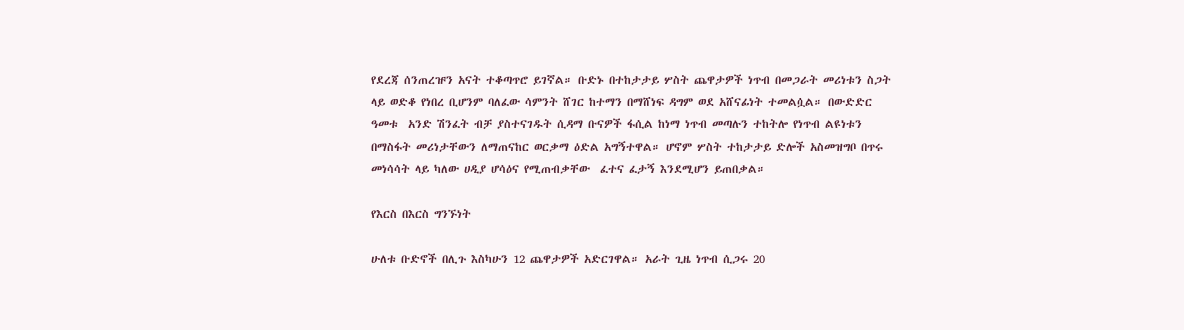የደረጃ ሰንጠረዡን አናት ተቆጣጥሮ ይገኛል። ቡድኑ በተከታታይ ሦስት ጨዋታዎች ነጥብ በመጋራት መሪነቱን ስጋት ላይ ወድቆ የነበረ ቢሆንም ባለፈው ሳምንት ሸገር ከተማን በማሸነፍ ዳግም ወደ አሸናፊነት ተመልሷል። በውድድር ዓመቱ  አንድ ሽንፈት ብቻ ያስተናገዱት ሲዳማ ቡናዎች ፋሲል ከነማ ነጥብ መጣሉን ተከትሎ የነጥብ ልዩነቱን በማስፋት መሪነታቸውን ለማጠናከር ወርቃማ ዕድል አግኝተዋል። ሆኖም ሦስት ተከታታይ ድሎች አስመዝግቦ በጥሩ መነሳሳት ላይ ካለው ሀዲያ ሆሳዕና የሚጠብቃቸው  ፈተና ፈታኝ እንደሚሆን ይጠበቃል።

የእርስ በእርስ ግንኙነት

ሁለቱ ቡድኖች በሊጉ እስካሁን 12 ጨዋታዎች አድርገዋል። አራት ጊዜ ነጥብ ሲጋሩ 20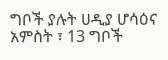ግቦች ያሉት ሀዲያ ሆሳዕና አምስት ፣ 13 ግቦች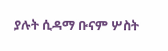ያሉት ሲዳማ ቡናም ሦስት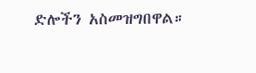ድሎችን አስመዝግበዋል።